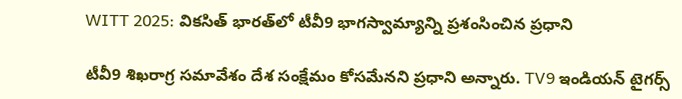WITT 2025: వికసిత్ భారత్‌లో టీవీ9 భాగస్వామ్యాన్ని ప్రశంసించిన ప్రధాని

టీవీ9 శిఖరాగ్ర సమావేశం దేశ సంక్షేమం కోసమేనని ప్రధాని అన్నారు. TV9 ఇండియన్ టైగర్స్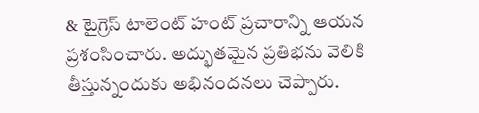& టైగ్రెస్ టాలెంట్ హంట్ ప్రచారాన్ని ఆయన ప్రశంసించారు. అద్భుతమైన ప్రతిభను వెలికి తీస్తున్నందుకు అభినందనలు చెప్పారు.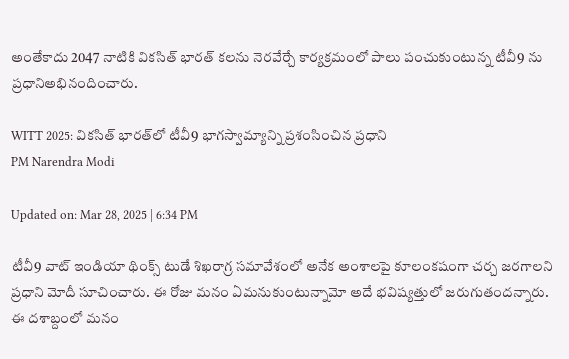అంతేకాదు 2047 నాటికి వికసిత్ భారత్ కలను నెరవేర్చే కార్యక్రమంలో పాలు పంచుకుంటున్న టీవీ9 ను ప్రధానిఅభినందించారు.

WITT 2025: వికసిత్ భారత్‌లో టీవీ9 భాగస్వామ్యాన్ని ప్రశంసించిన ప్రధాని
PM Narendra Modi

Updated on: Mar 28, 2025 | 6:34 PM

టీవీ9 వాట్ ఇండియా థింక్స్ టుడే శిఖరాగ్ర సమావేశంలో అనేక అంశాలపై కూలంకషంగా చర్చ జరగాలని ప్రధాని మోదీ సూచించారు. ఈ రోజు మనం ఏమనుకుంటున్నామో అదే భవిష్యత్తులో జరుగుతందన్నారు. ఈ దశాబ్దంలో మనం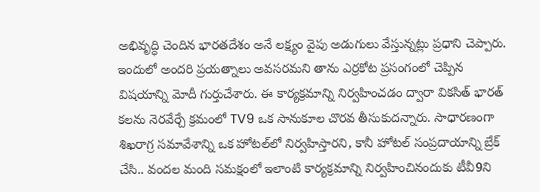అభివృద్ధి చెందిన భారతదేశం అనే లక్ష్యం వైపు అడుగులు వేస్తున్నట్లు ప్రధాని చెప్పారు. ఇందులో అందరి ప్రయత్నాలు అవసరమని తాను ఎర్రకోట ప్రసంగంలో చెప్పిన విషయాన్ని మోదీ గుర్తుచేశారు. ఈ కార్యక్రమాన్ని నిర్వహించడం ద్వారా వికసిత్ భారత్ కలను నెరవేర్చే క్రమంలో TV9 ఒక సానుకూల చొరవ తీసుకుదన్నారు. సాధారణంగా శిఖరాగ్ర సమావేశాన్ని ఒక హోటల్‌లో నిర్వహిస్తారని, కానీ హోటల్ సంప్రదాయాన్ని బ్రేక్ చేసి.. వందల మంది సమక్షంలో ఇలాంటి కార్యక్రమాన్ని నిర్వహించినందుకు టీవీ9ని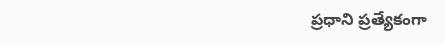ప్రధాని ప్రత్యేకంగా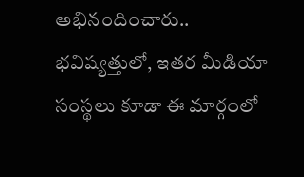అభినందించారు.. భవిష్యత్తులో, ఇతర మీడియా సంస్థలు కూడా ఈ మార్గంలో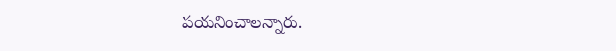పయనించాలన్నారు.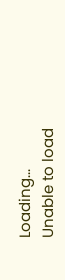Loading...
Unable to load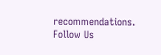recommendations.
Follow Us